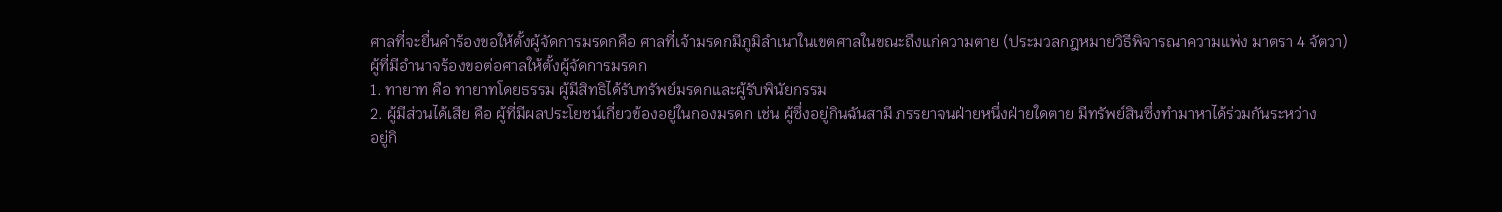ศาลที่จะยื่นคำร้องขอให้ตั้งผู้จัดการมรดกคือ ศาลที่เจ้ามรดกมีภูมิลำเนาในเขตศาลในขณะถึงแก่ความตาย (ประมวลกฎหมายวิธีพิจารณาความแพ่ง มาตรา 4 จัตวา)
ผู้ที่มีอำนาจร้องขอต่อศาลให้ตั้งผู้จัดการมรดก
1. ทายาท คือ ทายาทโดยธรรม ผู้มีสิทธิได้รับทรัพย์มรดกและผู้รับพินัยกรรม
2. ผู้มีส่วนได้เสีย คือ ผู้ที่มีผลประโยชน์เกี่ยวข้องอยู่ในกองมรดก เช่น ผู้ซึ่งอยู่กินฉันสามี ภรรยาจนฝ่ายหนึ่งฝ่ายใดตาย มีทรัพย์สินซึ่งทำมาหาได้ร่วมกันระหว่าง
อยู่กิ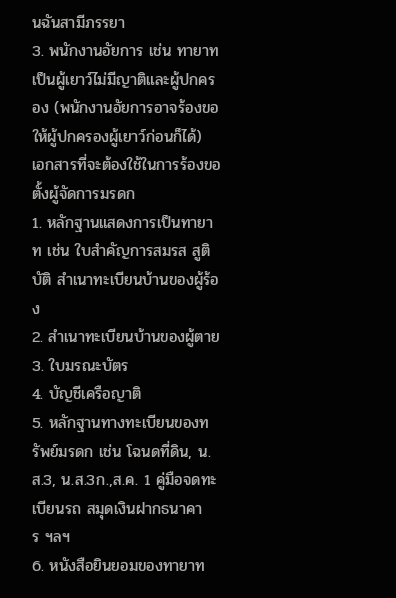นฉันสามีภรรยา
3. พนักงานอัยการ เช่น ทายาทเป็นผู้เยาว์ไม่มีญาติและผู้ปกครอง (พนักงานอัยการอาจร้องขอให้ผู้ปกครองผู้เยาว์ก่อนก็ได้)
เอกสารที่จะต้องใช้ในการร้องขอตั้งผู้จัดการมรดก
1. หลักฐานแสดงการเป็นทายาท เช่น ใบสำคัญการสมรส สูติบัติ สำเนาทะเบียนบ้านของผู้ร้อง
2. สำเนาทะเบียนบ้านของผู้ตาย
3. ใบมรณะบัตร
4. บัญชีเครือญาติ
5. หลักฐานทางทะเบียนของทรัพย์มรดก เช่น โฉนดที่ดิน, น.ส.3, น.ส.3ก.,ส.ค. 1 คู่มือจดทะเบียนรถ สมุดเงินฝากธนาคาร ฯลฯ
6. หนังสือยินยอมของทายาท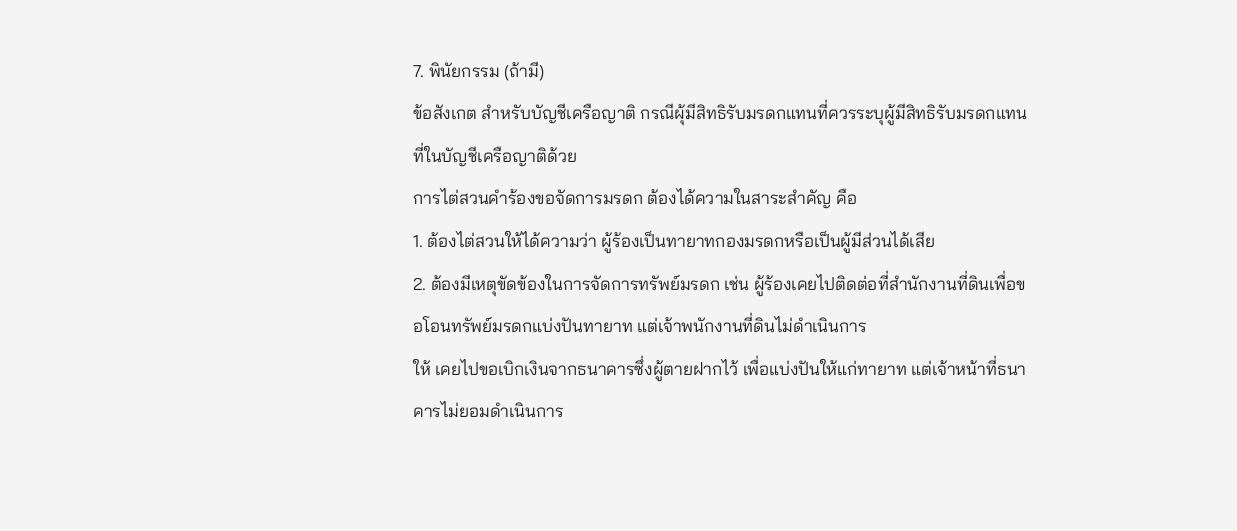7. พินัยกรรม (ถ้ามี)
ข้อสังเกต สำหรับบัญชีเครือญาติ กรณีผุ้มีสิทธิรับมรดกแทนที่ควรระบุผู้มีสิทธิรับมรดกแทนที่ในบัญชีเครือญาติด้วย
การไต่สวนคำร้องขอจัดการมรดก ต้องได้ความในสาระสำคัญ คือ
1. ต้องไต่สวนให้ได้ความว่า ผู้ร้องเป็นทายาทกองมรดกหรือเป็นผู้มีส่วนได้เสีย
2. ต้องมีเหตุขัดข้องในการจัดการทรัพย์มรดก เช่น ผู้ร้องเคยไปติดต่อที่สำนักงานที่ดินเพื่อขอโอนทรัพย์มรดกแบ่งปันทายาท แต่เจ้าพนักงานที่ดินไม่ดำเนินการ
ให้ เคยไปขอเบิกเงินจากธนาคารซึ่งผู้ตายฝากไว้ เพื่อแบ่งปันให้แก่ทายาท แต่เจ้าหน้าที่ธนาคารไม่ยอมดำเนินการ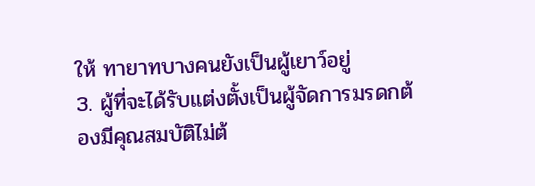ให้ ทายาทบางคนยังเป็นผู้เยาว์อยู่
3. ผู้ที่จะได้รับแต่งตั้งเป็นผู้จัดการมรดกต้องมีคุณสมบัติไม่ต้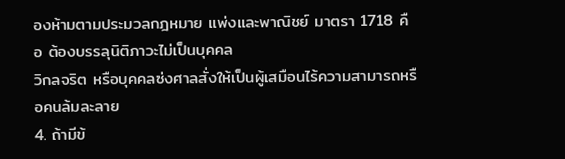องห้ามตามประมวลกฎหมาย แพ่งและพาณิชย์ มาตรา 1718 คือ ต้องบรรลุนิติภาวะไม่เป็นบุคคล
วิกลจริต หรือบุคคลซ่งศาลสั่งให้เป็นผู้เสมือนไร้ความสามารถหรือคนล้มละลาย
4. ถ้ามีข้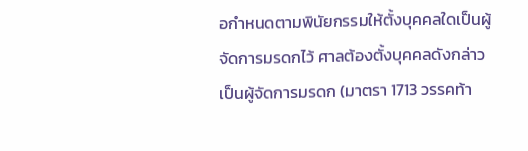อกำหนดตามพินัยกรรมให้ตั้งบุคคลใดเป็นผู้จัดการมรดกไว้ ศาลต้องตั้งบุคคลดังกล่าวเป็นผู้จัดการมรดก (มาตรา 1713 วรรคท้า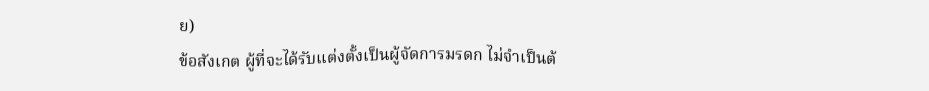ย)
ข้อสังเกต ผู้ที่จะได้รับแต่งตั้งเป็นผู้จัดการมรดก ไม่จำเป็นต้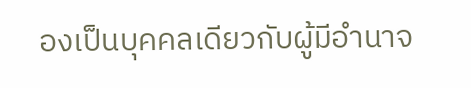องเป็นบุคคลเดียวกับผู้มีอำนาจ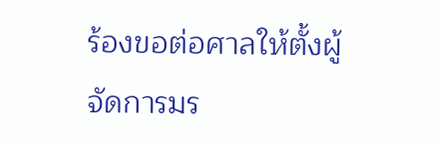ร้องขอต่อศาลให้ตั้งผู้จัดการมร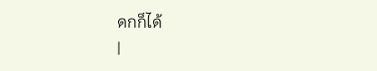ดกก็ได้
|